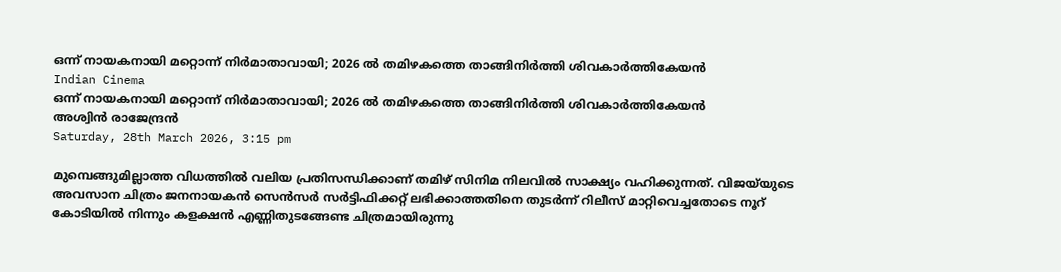ഒന്ന് നായകനായി മറ്റൊന്ന് നിര്‍മാതാവായി; 2026 ല്‍ തമിഴകത്തെ താങ്ങിനിര്‍ത്തി ശിവകാര്‍ത്തികേയന്‍
Indian Cinema
ഒന്ന് നായകനായി മറ്റൊന്ന് നിര്‍മാതാവായി; 2026 ല്‍ തമിഴകത്തെ താങ്ങിനിര്‍ത്തി ശിവകാര്‍ത്തികേയന്‍
അശ്വിന്‍ രാജേന്ദ്രന്‍
Saturday, 28th March 2026, 3:15 pm

മുമ്പെങ്ങുമില്ലാത്ത വിധത്തില്‍ വലിയ പ്രതിസന്ധിക്കാണ് തമിഴ് സിനിമ നിലവില്‍ സാക്ഷ്യം വഹിക്കുന്നത്. വിജയ്‌യുടെ അവസാന ചിത്രം ജനനായകന്‍ സെന്‍സര്‍ സര്‍ട്ടിഫിക്കറ്റ് ലഭിക്കാത്തതിനെ തുടര്‍ന്ന് റിലീസ് മാറ്റിവെച്ചതോടെ നൂറ് കോടിയില്‍ നിന്നും കളക്ഷന്‍ എണ്ണിതുടങ്ങേണ്ട ചിത്രമായിരുന്നു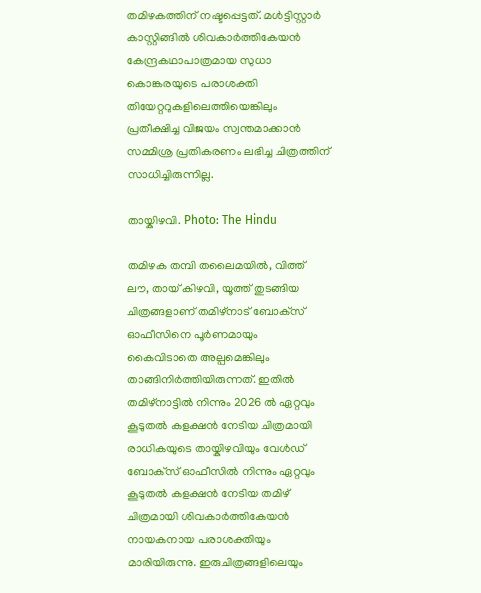തമിഴകത്തിന് നഷ്ടപ്പെട്ടത്. മള്‍ട്ടിസ്റ്റാര്‍ കാസ്റ്റിങ്ങില്‍ ശിവകാര്‍ത്തികേയന്‍ കേന്ദ്രകഥാപാത്രമായ സുധാ കൊങ്കരയുടെ പരാശക്തി തിയേറ്ററുകളിലെത്തിയെങ്കിലും പ്രതീക്ഷിച്ച വിജയം സ്വന്തമാക്കാന്‍ സമ്മിശ്ര പ്രതികരണം ലഭിച്ച ചിത്രത്തിന് സാധിച്ചിരുന്നില്ല.

തായ്കിഴവി. Photo: The Hindu

തമിഴക തമ്പി തലൈമയില്‍, വിത്ത് ലൗ, തായ് കിഴവി, യൂത്ത് തുടങ്ങിയ ചിത്രങ്ങളാണ് തമിഴ്‌നാട് ബോക്‌സ് ഓഫീസിനെ പൂര്‍ണമായും കൈവിടാതെ അല്പമെങ്കിലും താങ്ങിനിര്‍ത്തിയിരുന്നത്. ഇതില്‍ തമിഴ്‌നാട്ടില്‍ നിന്നും 2026 ല്‍ ഏറ്റവും കൂടുതല്‍ കളക്ഷന്‍ നേടിയ ചിത്രമായി രാധികയുടെ തായ്കിഴവിയും വേള്‍ഡ് ബോക്‌സ് ഓഫീസില്‍ നിന്നും ഏറ്റവും കൂടുതല്‍ കളക്ഷന്‍ നേടിയ തമിഴ് ചിത്രമായി ശിവകാര്‍ത്തികേയന്‍ നായകനായ പരാശക്തിയും മാരിയിരുന്നു. ഇരുചിത്രങ്ങളിലെയും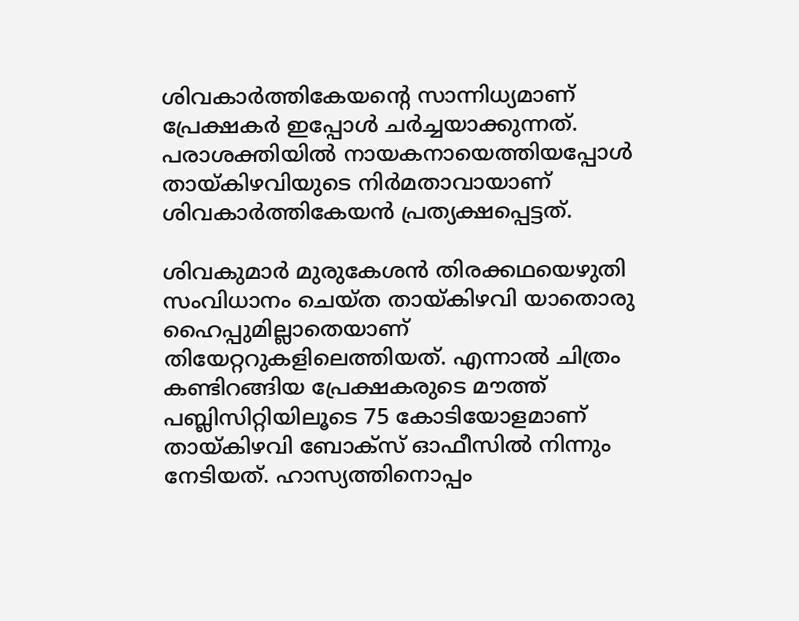ശിവകാര്‍ത്തികേയന്റെ സാന്നിധ്യമാണ് പ്രേക്ഷകര്‍ ഇപ്പോള്‍ ചര്‍ച്ചയാക്കുന്നത്. പരാശക്തിയില്‍ നായകനായെത്തിയപ്പോള്‍ തായ്കിഴവിയുടെ നിര്‍മതാവായാണ് ശിവകാര്‍ത്തികേയന്‍ പ്രത്യക്ഷപ്പെട്ടത്.

ശിവകുമാര്‍ മുരുകേശന്‍ തിരക്കഥയെഴുതി സംവിധാനം ചെയ്ത തായ്കിഴവി യാതൊരു ഹൈപ്പുമില്ലാതെയാണ് തിയേറ്ററുകളിലെത്തിയത്. എന്നാല്‍ ചിത്രം കണ്ടിറങ്ങിയ പ്രേക്ഷകരുടെ മൗത്ത് പബ്ലിസിറ്റിയിലൂടെ 75 കോടിയോളമാണ് തായ്കിഴവി ബോക്‌സ് ഓഫീസില്‍ നിന്നും നേടിയത്. ഹാസ്യത്തിനൊപ്പം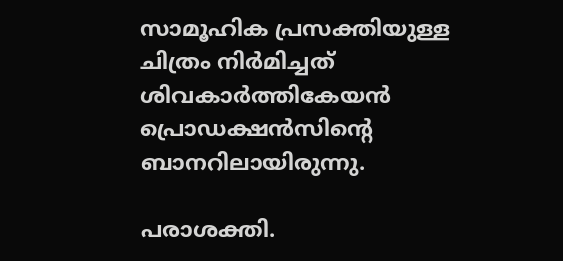സാമൂഹിക പ്രസക്തിയുള്ള ചിത്രം നിര്‍മിച്ചത് ശിവകാര്‍ത്തികേയന്‍ പ്രൊഡക്ഷന്‍സിന്റെ ബാനറിലായിരുന്നു.

പരാശക്തി.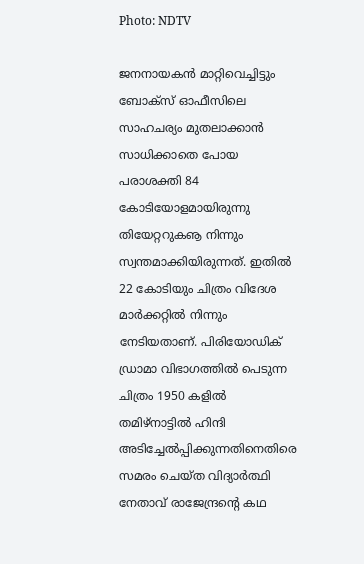Photo: NDTV

ജനനായകന്‍ മാറ്റിവെച്ചിട്ടും ബോക്‌സ് ഓഫീസിലെ സാഹചര്യം മുതലാക്കാന്‍ സാധിക്കാതെ പോയ പരാശക്തി 84 കോടിയോളമായിരുന്നു തിയേറ്ററുകൡ നിന്നും സ്വന്തമാക്കിയിരുന്നത്. ഇതില്‍ 22 കോടിയും ചിത്രം വിദേശ മാര്‍ക്കറ്റില്‍ നിന്നും നേടിയതാണ്. പിരിയോഡിക് ഡ്രാമാ വിഭാഗത്തില്‍ പെടുന്ന ചിത്രം 1950 കളില്‍ തമിഴ്‌നാട്ടില്‍ ഹിന്ദി അടിച്ചേല്‍പ്പിക്കുന്നതിനെതിരെ സമരം ചെയ്ത വിദ്യാര്‍ത്ഥി നേതാവ് രാജേന്ദ്രന്റെ കഥ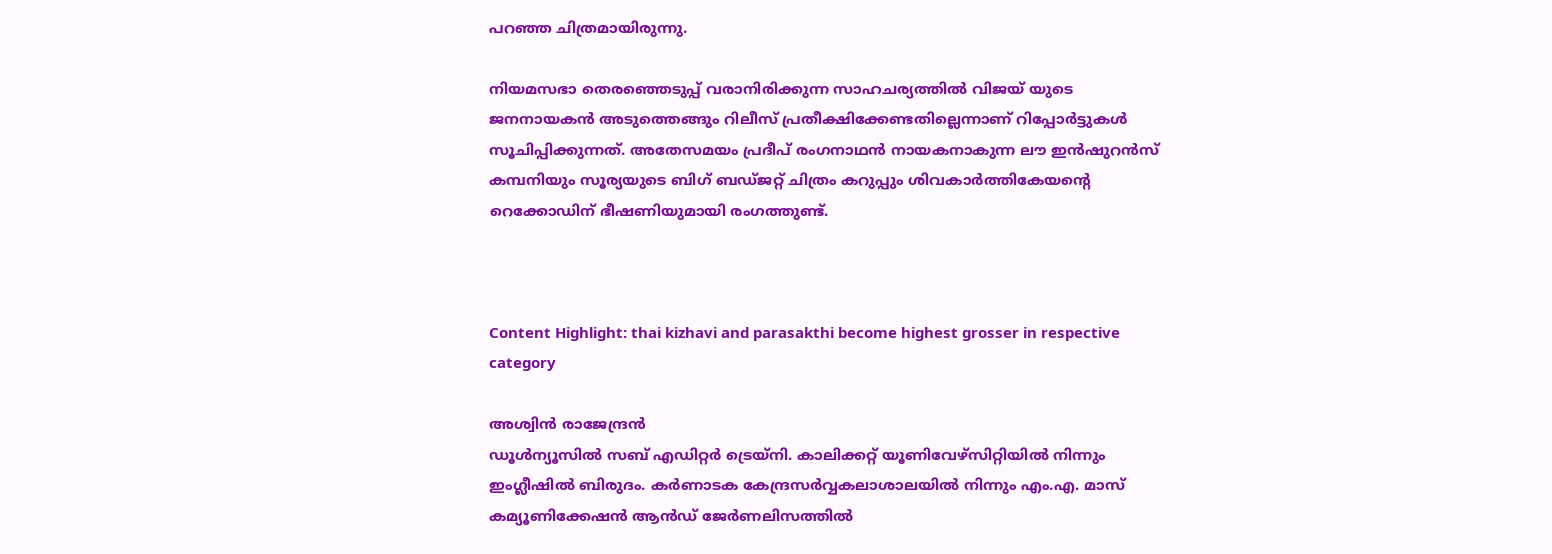പറഞ്ഞ ചിത്രമായിരുന്നു.

നിയമസഭാ തെരഞ്ഞെടുപ്പ് വരാനിരിക്കുന്ന സാഹചര്യത്തില്‍ വിജയ് യുടെ ജനനായകന്‍ അടുത്തെങ്ങും റിലീസ് പ്രതീക്ഷിക്കേണ്ടതില്ലെന്നാണ് റിപ്പോര്‍ട്ടുകള്‍ സൂചിപ്പിക്കുന്നത്. അതേസമയം പ്രദീപ് രംഗനാഥന്‍ നായകനാകുന്ന ലൗ ഇന്‍ഷുറന്‍സ് കമ്പനിയും സൂര്യയുടെ ബിഗ് ബഡ്ജറ്റ് ചിത്രം കറുപ്പും ശിവകാര്‍ത്തികേയന്റെ റെക്കോഡിന് ഭീഷണിയുമായി രംഗത്തുണ്ട്.



Content Highlight: thai kizhavi and parasakthi become highest grosser in respective category

അശ്വിന്‍ രാജേന്ദ്രന്‍
ഡൂള്‍ന്യൂസില്‍ സബ് എഡിറ്റര്‍ ട്രെയ്‌നി. കാലിക്കറ്റ് യൂണിവേഴ്സിറ്റിയില്‍ നിന്നും ഇംഗ്ലീഷില്‍ ബിരുദം. കര്‍ണാടക കേന്ദ്രസര്‍വ്വകലാശാലയില്‍ നിന്നും എം.എ. മാസ് കമ്യൂണിക്കേഷന്‍ ആന്‍ഡ് ജേര്‍ണലിസത്തില്‍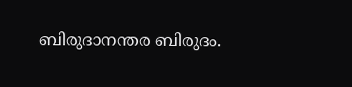ബിരുദാനന്തര ബിരുദം.